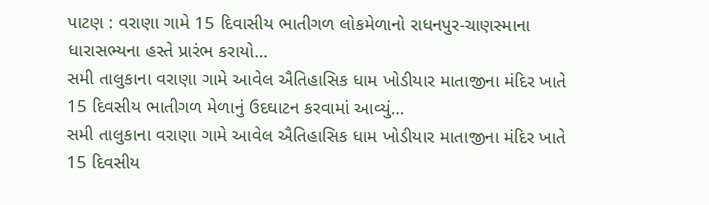પાટણ : વરાણા ગામે 15 દિવાસીય ભાતીગળ લોકમેળાનો રાધનપુર-ચાણસ્માના ધારાસભ્યના હસ્તે પ્રારંભ કરાયો…
સમી તાલુકાના વરાણા ગામે આવેલ ઐતિહાસિક ધામ ખોડીયાર માતાજીના મંદિર ખાતે 15 દિવસીય ભાતીગળ મેળાનું ઉદઘાટન કરવામાં આવ્યું…
સમી તાલુકાના વરાણા ગામે આવેલ ઐતિહાસિક ધામ ખોડીયાર માતાજીના મંદિર ખાતે 15 દિવસીય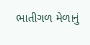ભાતીગળ મેળાનું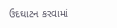ઉદઘાટન કરવામાં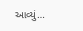આવ્યું…